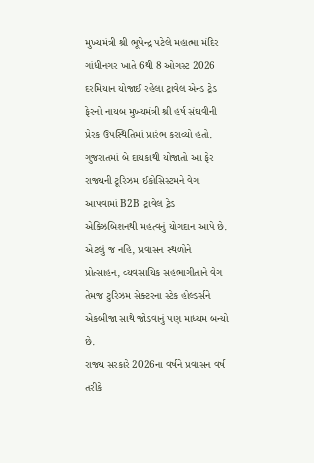મુખ્યમંત્રી શ્રી ભૂપેન્દ્ર પટેલે મહાત્મા મંદિર ગાંધીનગર ખાતે 6થી 8 ઓગસ્ટ 2026 દરમિયાન યોજાઈ રહેલા ટ્રાવેલ એન્ડ ટ્રેડ ફેરનો નાયબ મુખ્યમંત્રી શ્રી હર્ષ સંઘવીની પ્રેરક ઉપસ્થિતિમાં પ્રારંભ કરાવ્યો હતો.
ગુજરાતમાં બે દાયકાથી યોજાતો આ ફેર રાજ્યની ટૂરિઝમ ઈકોસિસ્ટમને વેગ આપવામાં B2B ટ્રાવેલ ટ્રેડ એક્ઝિબિશનથી મહત્વનું યોગદાન આપે છે.
એટલું જ નહિ, પ્રવાસન સ્થળોને પ્રોત્સાહન, વ્યવસાયિક સહભાગીતાને વેગ તેમજ ટુરિઝમ સેક્ટરના સ્ટેક હોલ્ડર્સને એકબીજા સાથે જોડવાનું પણ માધ્યમ બન્યો છે.
રાજ્ય સરકારે 2026ના વર્ષને પ્રવાસન વર્ષ તરીકે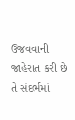ઉજવવાની જાહેરાત કરી છે તે સંદર્ભમાં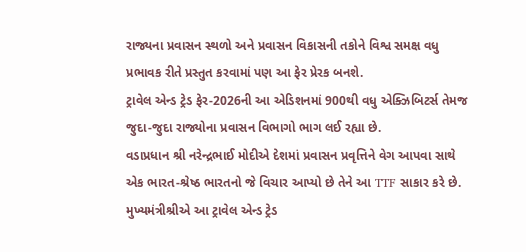રાજ્યના પ્રવાસન સ્થળો અને પ્રવાસન વિકાસની તકોને વિશ્વ સમક્ષ વધુ પ્રભાવક રીતે પ્રસ્તુત કરવામાં પણ આ ફેર પ્રેરક બનશે.
ટ્રાવેલ એન્ડ ટ્રેડ ફેર-2026ની આ એડિશનમાં 900થી વધુ એક્ઝિબિટર્સ તેમજ જુદા-જુદા રાજ્યોના પ્રવાસન વિભાગો ભાગ લઈ રહ્યા છે.
વડાપ્રધાન શ્રી નરેન્દ્રભાઈ મોદીએ દેશમાં પ્રવાસન પ્રવૃત્તિને વેગ આપવા સાથે એક ભારત-શ્રેષ્ઠ ભારતનો જે વિચાર આપ્યો છે તેને આ TTF સાકાર કરે છે.
મુખ્યમંત્રીશ્રીએ આ ટ્રાવેલ એન્ડ ટ્રેડ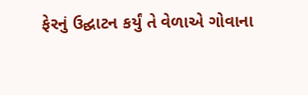ફેરનું ઉદ્ઘાટન કર્યું તે વેળાએ ગોવાના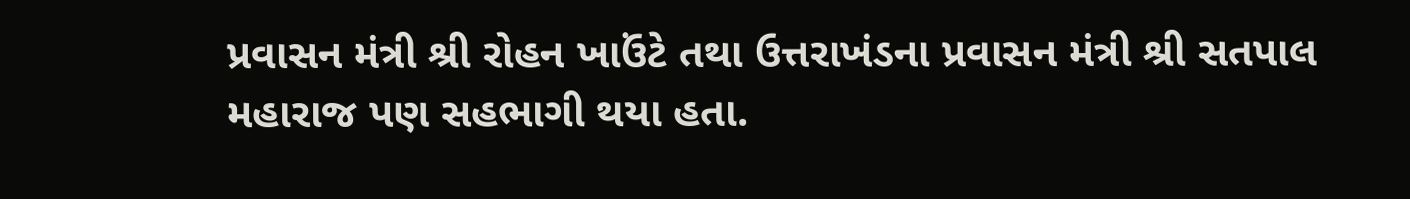પ્રવાસન મંત્રી શ્રી રોહન ખાઉંટે તથા ઉત્તરાખંડના પ્રવાસન મંત્રી શ્રી સતપાલ મહારાજ પણ સહભાગી થયા હતા.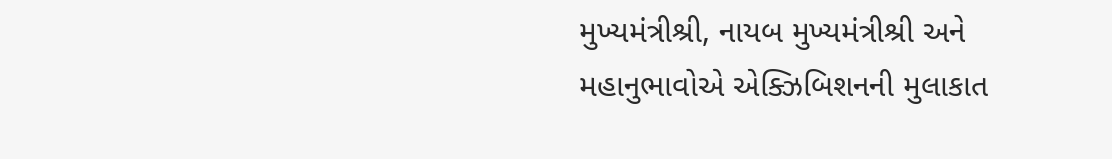મુખ્યમંત્રીશ્રી, નાયબ મુખ્યમંત્રીશ્રી અને મહાનુભાવોએ એક્ઝિબિશનની મુલાકાત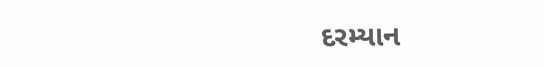દરમ્યાન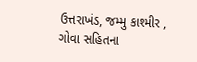ઉત્તરાખંડ, જમ્મુ કાશ્મીર , ગોવા સહિતના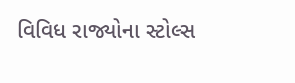વિવિધ રાજ્યોના સ્ટોલ્સ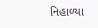નિહાળ્યા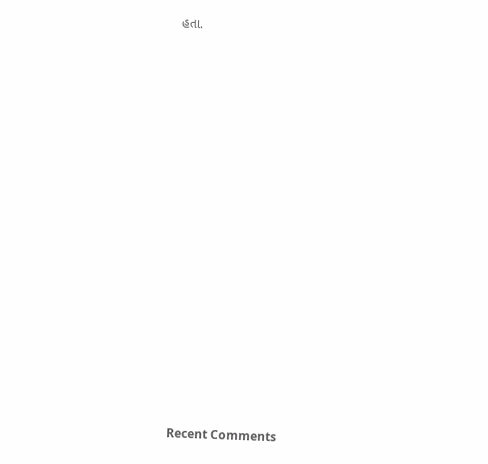હતા.


















Recent Comments